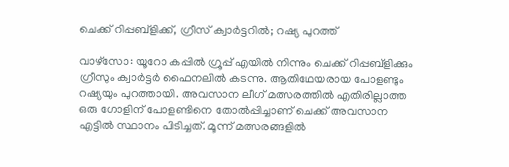ചെക്ക് റിപ്പബ്ളിക്ക്, ഗ്രീസ് ക്വാര്‍ട്ടറില്‍; റഷ്യ പുറത്ത്

വാഴ്സോ: യൂറോ കപ്പില്‍ ഗ്രൂപ്പ് എയില്‍ നിന്നും ചെക്ക് റിപ്പബ്ളിക്കും ഗ്രീസും ക്വാര്‍ട്ടര്‍ ഫൈനലില്‍ കടന്നു. ആതിഥേയരായ പോളണ്ടും റഷ്യയും പുറത്തായി. അവസാന ലീഗ് മത്സരത്തില്‍ എതിരില്ലാത്ത ഒരു ഗോളിന് പോളണ്ടിനെ തോല്‍പ്പിച്ചാണ് ചെക്ക് അവസാന എട്ടില്‍ സ്ഥാനം പിടിച്ചത്. മൂന്ന് മത്സരങ്ങളില്‍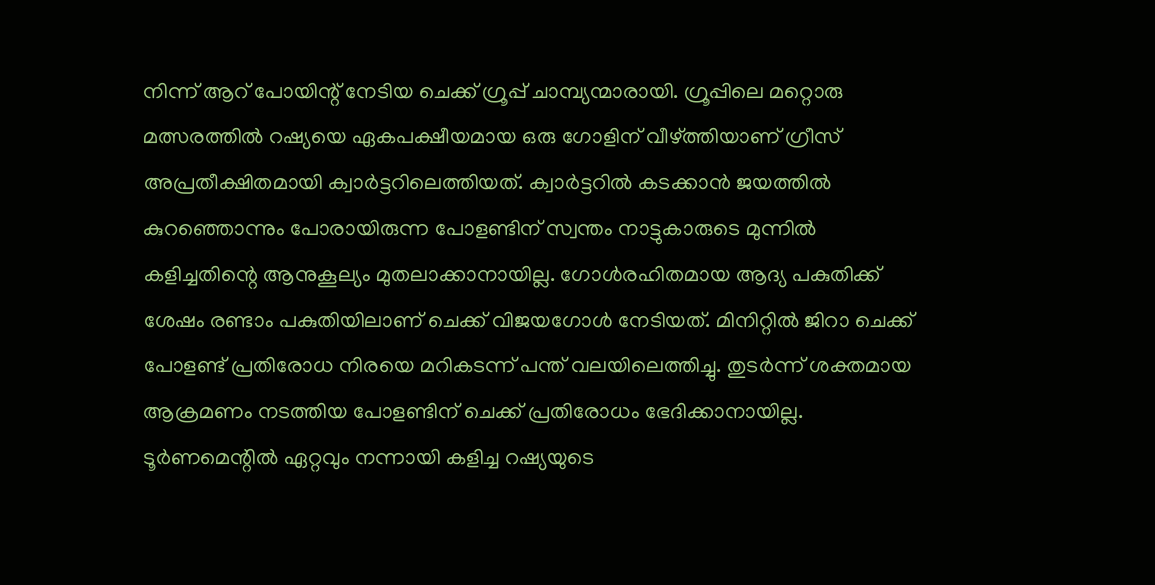നിന്ന് ആറ് പോയിന്റ് നേടിയ ചെക്ക് ഗ്രൂപ്പ് ചാമ്പ്യന്മാരായി. ഗ്രൂപ്പിലെ മറ്റൊരു മത്സരത്തില്‍ റഷ്യയെ ഏകപക്ഷീയമായ ഒരു ഗോളിന് വീഴ്ത്തിയാണ് ഗ്രീസ് അപ്രതീക്ഷിതമായി ക്വാര്‍ട്ടറിലെത്തിയത്. ക്വാര്‍ട്ടറില്‍ കടക്കാന്‍ ജയത്തില്‍ കുറഞ്ഞൊന്നും പോരായിരുന്ന പോളണ്ടിന് സ്വന്തം നാട്ടുകാരുടെ മുന്നില്‍ കളിച്ചതിന്റെ ആനുകൂല്യം മുതലാക്കാനായില്ല. ഗോള്‍രഹിതമായ ആദ്യ പകുതിക്ക് ശേഷം രണ്ടാം പകുതിയിലാണ് ചെക്ക് വിജയഗോള്‍ നേടിയത്. മിനിറ്റില്‍ ജിറാ ചെക്ക് പോളണ്ട് പ്രതിരോധ നിരയെ മറികടന്ന് പന്ത് വലയിലെത്തിച്ചു. തുടര്‍ന്ന് ശക്തമായ ആക്രമണം നടത്തിയ പോളണ്ടിന് ചെക്ക് പ്രതിരോധം ഭേദിക്കാനായില്ല. ടൂര്‍ണമെന്റില്‍ ഏറ്റവും നന്നായി കളിച്ച റഷ്യയുടെ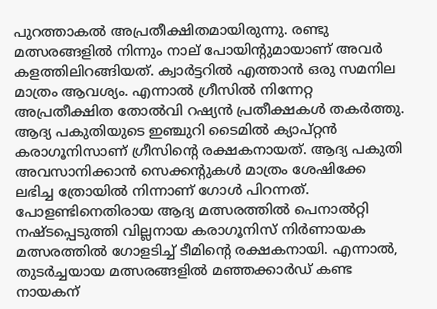പുറത്താകല്‍ അപ്രതീക്ഷിതമായിരുന്നു. രണ്ടു മത്സരങ്ങളില്‍ നിന്നും നാല് പോയിന്റുമായാണ് അവര്‍ കളത്തിലിറങ്ങിയത്. ക്വാര്‍ട്ടറില്‍ എത്താന്‍ ഒരു സമനില മാത്രം ആവശ്യം. എന്നാല്‍ ഗ്രീസില്‍ നിന്നേറ്റ അപ്രതീക്ഷിത തോല്‍വി റഷ്യന്‍ പ്രതീക്ഷകള്‍ തകര്‍ത്തു. ആദ്യ പകുതിയുടെ ഇഞ്ചുറി ടൈമില്‍ ക്യാപ്റ്റന്‍ കരാഗൂനിസാണ് ഗ്രീസിന്റെ രക്ഷകനായത്. ആദ്യ പകുതി അവസാനിക്കാന്‍ സെക്കന്റുകള്‍ മാത്രം ശേഷിക്കേ ലഭിച്ച ത്രോയില്‍ നിന്നാണ് ഗോള്‍ പിറന്നത്. പോളണ്ടിനെതിരായ ആദ്യ മത്സരത്തില്‍ പെനാല്‍റ്റി നഷ്ടപ്പെടുത്തി വില്ലനായ കരാഗൂനിസ് നിര്‍ണായക മത്സരത്തില്‍ ഗോളടിച്ച് ടീമിന്റെ രക്ഷകനായി. എന്നാല്‍, തുടര്‍ച്ചയായ മത്സരങ്ങളില്‍ മഞ്ഞക്കാര്‍ഡ് കണ്ട നായകന്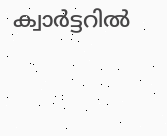ക്വാര്‍ട്ടറില്‍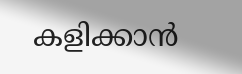കളിക്കാന്‍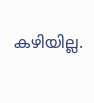കഴിയില്ല.